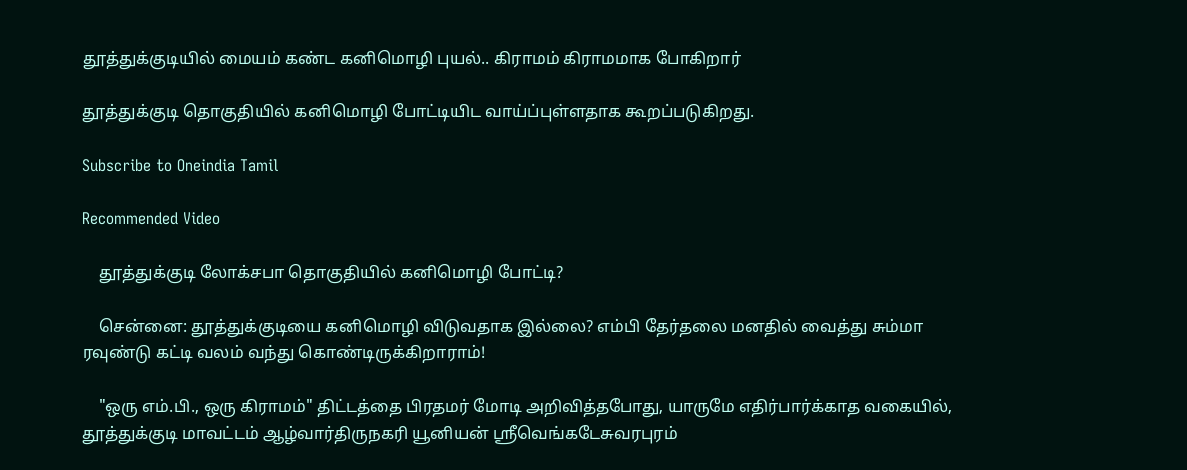தூத்துக்குடியில் மையம் கண்ட கனிமொழி புயல்.. கிராமம் கிராமமாக போகிறார்

தூத்துக்குடி தொகுதியில் கனிமொழி போட்டியிட வாய்ப்புள்ளதாக கூறப்படுகிறது.

Subscribe to Oneindia Tamil

Recommended Video

    தூத்துக்குடி லோக்சபா தொகுதியில் கனிமொழி போட்டி?

    சென்னை: தூத்துக்குடியை கனிமொழி விடுவதாக இல்லை? எம்பி தேர்தலை மனதில் வைத்து சும்மா ரவுண்டு கட்டி வலம் வந்து கொண்டிருக்கிறாராம்!

    "ஒரு எம்.பி., ஒரு கிராமம்" திட்டத்தை பிரதமர் மோடி அறிவித்தபோது, யாருமே எதிர்பார்க்காத வகையில், தூத்துக்குடி மாவட்டம் ஆழ்வார்திருநகரி யூனியன் ஸ்ரீவெங்கடேசுவரபுரம்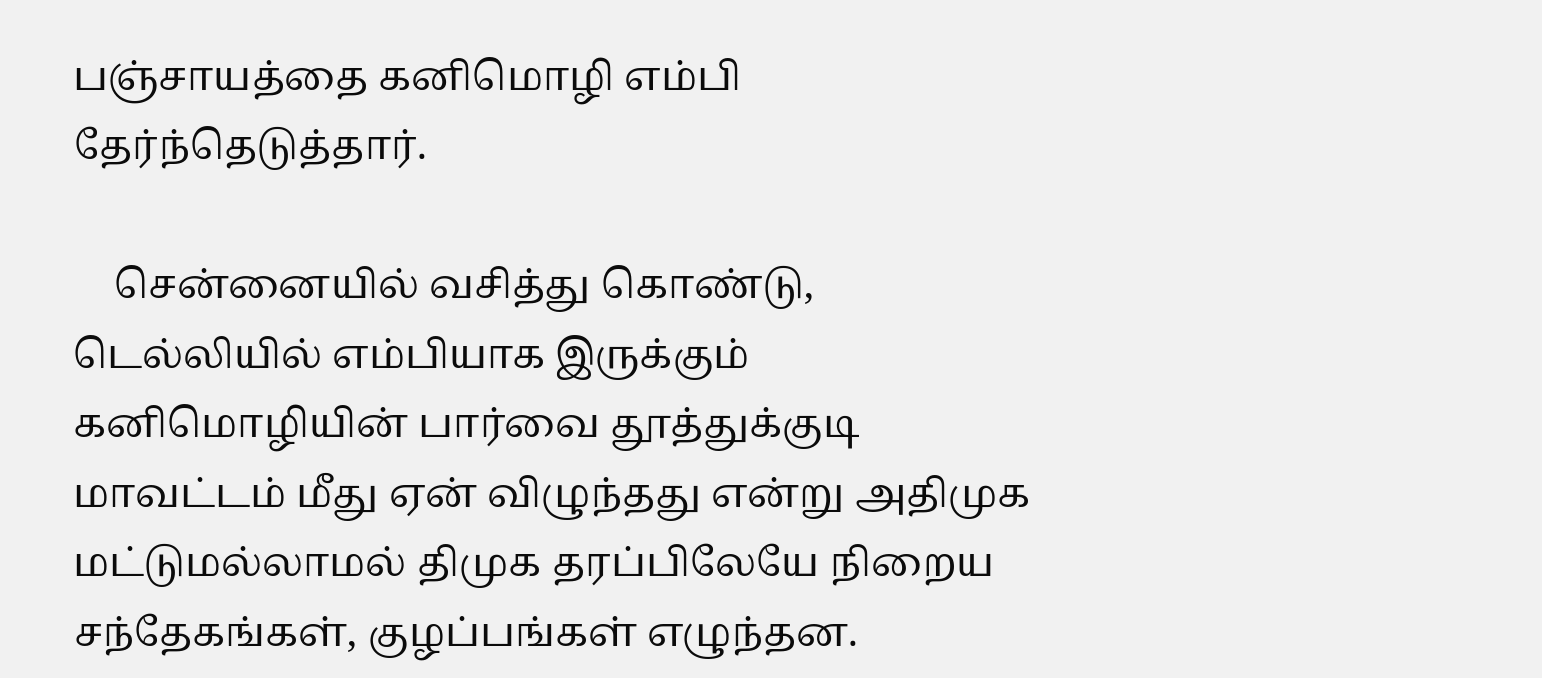பஞ்சாயத்தை கனிமொழி எம்பி தேர்ந்தெடுத்தார்.

    சென்னையில் வசித்து கொண்டு, டெல்லியில் எம்பியாக இருக்கும் கனிமொழியின் பார்வை தூத்துக்குடி மாவட்டம் மீது ஏன் விழுந்தது என்று அதிமுக மட்டுமல்லாமல் திமுக தரப்பிலேயே நிறைய சந்தேகங்கள், குழப்பங்கள் எழுந்தன.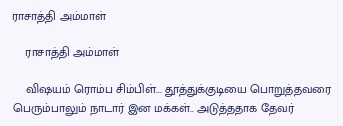ராசாத்தி அம்மாள்

    ராசாத்தி அம்மாள்

    விஷயம் ரொம்ப சிம்பிள்... தூத்துக்குடியை பொறுத்தவரை பெரும்பாலும் நாடார் இன மக்கள்.. அடுத்ததாக தேவர்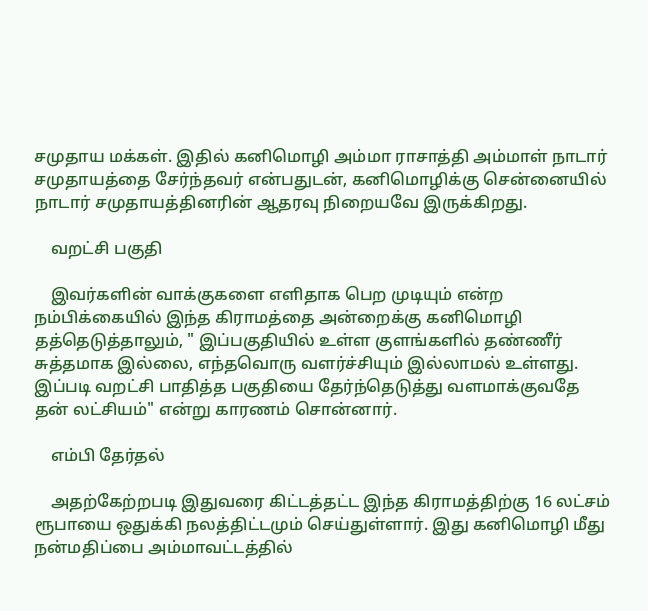சமுதாய மக்கள். இதில் கனிமொழி அம்மா ராசாத்தி அம்மாள் நாடார் சமுதாயத்தை சேர்ந்தவர் என்பதுடன், கனிமொழிக்கு சென்னையில் நாடார் சமுதாயத்தினரின் ஆதரவு நிறையவே இருக்கிறது.

    வறட்சி பகுதி

    இவர்களின் வாக்குகளை எளிதாக பெற முடியும் என்ற நம்பிக்கையில் இந்த கிராமத்தை அன்றைக்கு கனிமொழி தத்தெடுத்தாலும், " இப்பகுதியில் உள்ள குளங்களில் தண்ணீர் சுத்தமாக இல்லை, எந்தவொரு வளர்ச்சியும் இல்லாமல் உள்ளது. இப்படி வறட்சி பாதித்த பகுதியை தேர்ந்தெடுத்து வளமாக்குவதே தன் லட்சியம்" என்று காரணம் சொன்னார்.

    எம்பி தேர்தல்

    அதற்கேற்றபடி இதுவரை கிட்டத்தட்ட இந்த கிராமத்திற்கு 16 லட்சம் ரூபாயை ஒதுக்கி நலத்திட்டமும் செய்துள்ளார். இது கனிமொழி மீது நன்மதிப்பை அம்மாவட்டத்தில்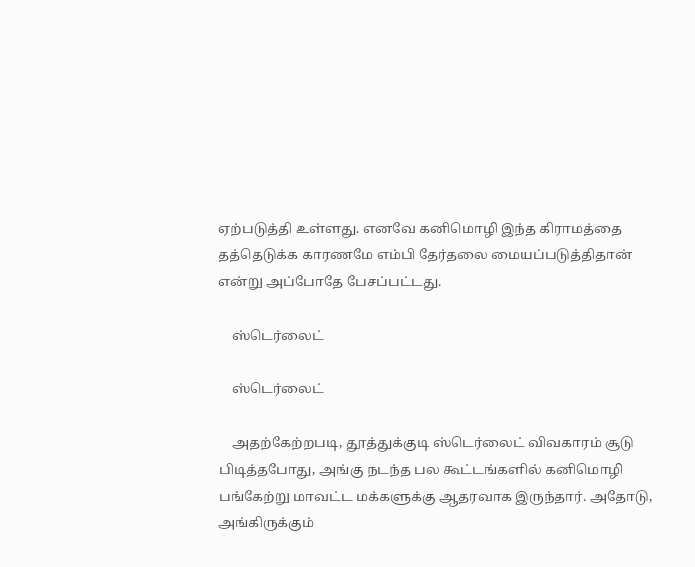ஏற்படுத்தி உள்ளது. எனவே கனிமொழி இந்த கிராமத்தை தத்தெடுக்க காரணமே எம்பி தேர்தலை மையப்படுத்திதான் என்று அப்போதே பேசப்பட்டது.

    ஸ்டெர்லைட்

    ஸ்டெர்லைட்

    அதற்கேற்றபடி, தூத்துக்குடி ஸ்டெர்லைட் விவகாரம் சூடு பிடித்தபோது, அங்கு நடந்த பல கூட்டங்களில் கனிமொழி பங்கேற்று மாவட்ட மக்களுக்கு ஆதரவாக இருந்தார். அதோடு, அங்கிருக்கும்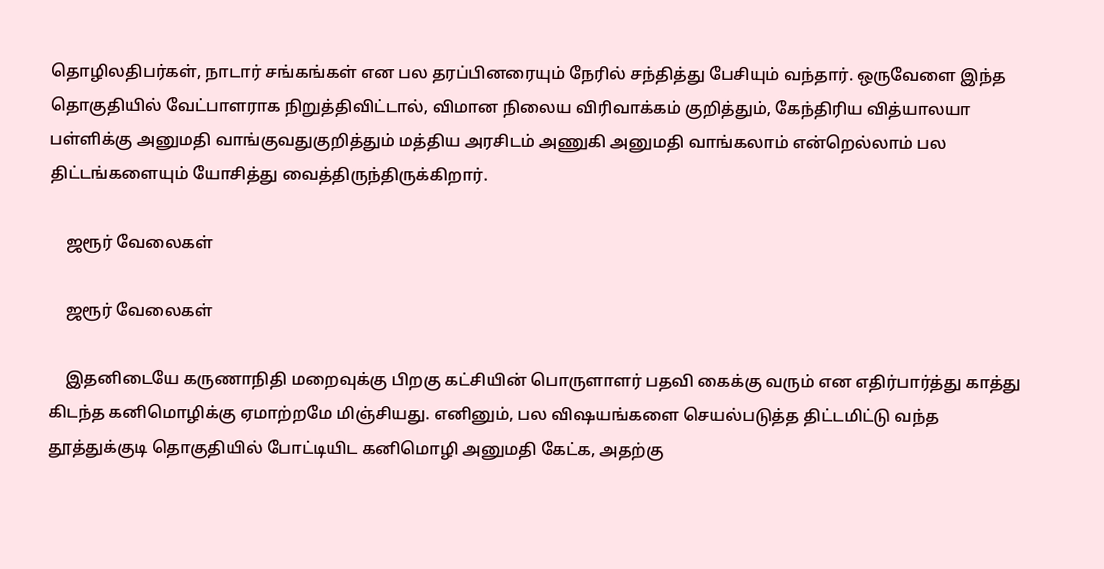தொழிலதிபர்கள், நாடார் சங்கங்கள் என பல தரப்பினரையும் நேரில் சந்தித்து பேசியும் வந்தார். ஒருவேளை இந்த தொகுதியில் வேட்பாளராக நிறுத்திவிட்டால், விமான நிலைய விரிவாக்கம் குறித்தும், கேந்திரிய வித்யாலயா பள்ளிக்கு அனுமதி வாங்குவதுகுறித்தும் மத்திய அரசிடம் அணுகி அனுமதி வாங்கலாம் என்றெல்லாம் பல திட்டங்களையும் யோசித்து வைத்திருந்திருக்கிறார்.

    ஜரூர் வேலைகள்

    ஜரூர் வேலைகள்

    இதனிடையே கருணாநிதி மறைவுக்கு பிறகு கட்சியின் பொருளாளர் பதவி கைக்கு வரும் என எதிர்பார்த்து காத்து கிடந்த கனிமொழிக்கு ஏமாற்றமே மிஞ்சியது. எனினும், பல விஷயங்களை செயல்படுத்த திட்டமிட்டு வந்த தூத்துக்குடி தொகுதியில் போட்டியிட கனிமொழி அனுமதி கேட்க, அதற்கு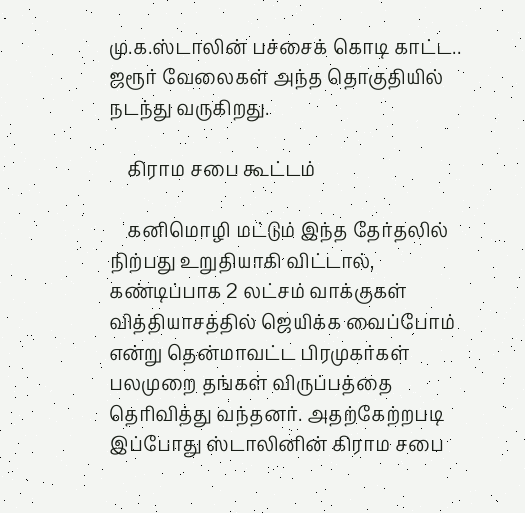மு.க.ஸ்டாலின் பச்சைக் கொடி காட்ட.. ஜரூர் வேலைகள் அந்த தொகுதியில் நடந்து வருகிறது.

    கிராம சபை கூட்டம்

    கனிமொழி மட்டும் இந்த தேர்தலில் நிற்பது உறுதியாகி விட்டால், கண்டிப்பாக 2 லட்சம் வாக்குகள் வித்தியாசத்தில் ஜெயிக்க வைப்போம் என்று தென்மாவட்ட பிரமுகர்கள் பலமுறை தங்கள் விருப்பத்தை தெரிவித்து வந்தனர். அதற்கேற்றபடி இப்போது ஸ்டாலினின் கிராம சபை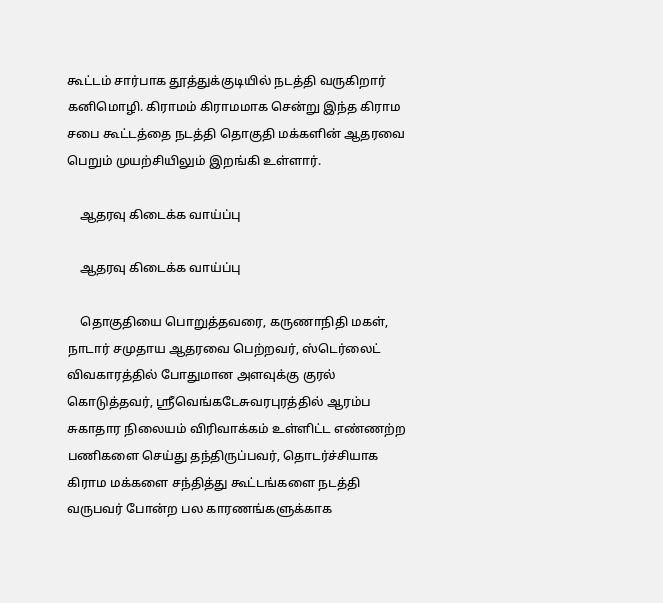கூட்டம் சார்பாக தூத்துக்குடியில் நடத்தி வருகிறார் கனிமொழி. கிராமம் கிராமமாக சென்று இந்த கிராம சபை கூட்டத்தை நடத்தி தொகுதி மக்களின் ஆதரவை பெறும் முயற்சியிலும் இறங்கி உள்ளார்.

    ஆதரவு கிடைக்க வாய்ப்பு

    ஆதரவு கிடைக்க வாய்ப்பு

    தொகுதியை பொறுத்தவரை, கருணாநிதி மகள், நாடார் சமுதாய ஆதரவை பெற்றவர், ஸ்டெர்லைட் விவகாரத்தில் போதுமான அளவுக்கு குரல் கொடுத்தவர், ஸ்ரீவெங்கடேசுவரபுரத்தில் ஆரம்ப சுகாதார நிலையம் விரிவாக்கம் உள்ளிட்ட எண்ணற்ற பணிகளை செய்து தந்திருப்பவர், தொடர்ச்சியாக கிராம மக்களை சந்தித்து கூட்டங்களை நடத்தி வருபவர் போன்ற பல காரணங்களுக்காக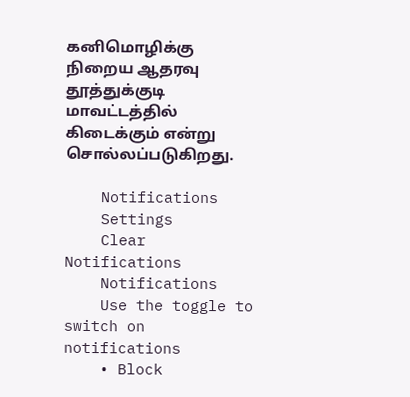கனிமொழிக்கு நிறைய ஆதரவு தூத்துக்குடி மாவட்டத்தில் கிடைக்கும் என்று சொல்லப்படுகிறது.

    Notifications
    Settings
    Clear Notifications
    Notifications
    Use the toggle to switch on notifications
    • Block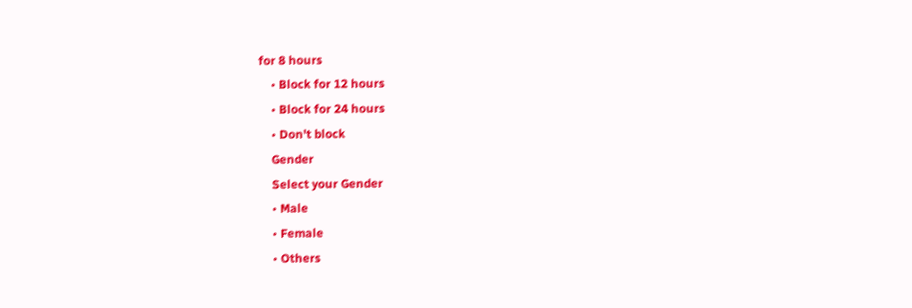for 8 hours
    • Block for 12 hours
    • Block for 24 hours
    • Don't block
    Gender
    Select your Gender
    • Male
    • Female
    • Others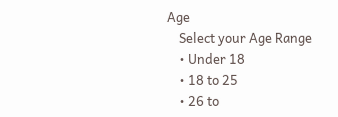Age
    Select your Age Range
    • Under 18
    • 18 to 25
    • 26 to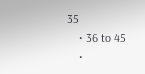35
    • 36 to 45
    •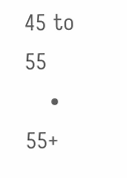45 to 55
    • 55+